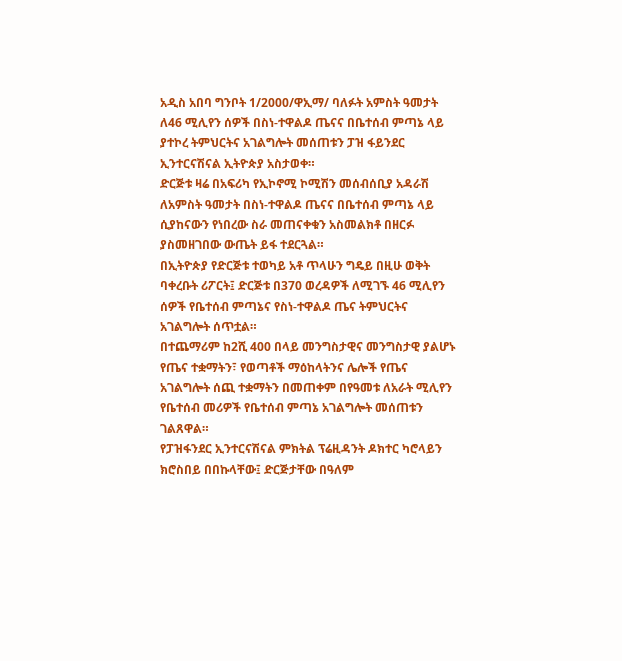አዲስ አበባ ግንቦት 1/2000/ዋኢማ/ ባለፉት አምስት ዓመታት ለ46 ሚሊየን ሰዎች በስነ-ተዋልዶ ጤናና በቤተሰብ ምጣኔ ላይ ያተኮረ ትምህርትና አገልግሎት መሰጠቱን ፓዝ ፋይንደር ኢንተርናሽናል ኢትዮጵያ አስታወቀ።
ድርጅቱ ዛሬ በአፍሪካ የኢኮኖሚ ኮሚሽን መሰብሰቢያ አዳራሽ ለአምስት ዓመታት በስነ-ተዋልዶ ጤናና በቤተሰብ ምጣኔ ላይ ሲያከናውን የነበረው ስራ መጠናቀቁን አስመልክቶ በዘርፉ ያስመዘገበው ውጤት ይፋ ተደርጓል።
በኢትዮጵያ የድርጅቱ ተወካይ አቶ ጥላሁን ግዴይ በዚሁ ወቅት ባቀረቡት ሪፖርት፤ ድርጅቱ በ370 ወረዳዎች ለሚገኙ 46 ሚሊየን ሰዎች የቤተሰብ ምጣኔና የስነ-ተዋልዶ ጤና ትምህርትና አገልግሎት ሰጥቷል።
በተጨማሪም ከ2ሺ 400 በላይ መንግስታዊና መንግስታዊ ያልሆኑ የጤና ተቋማትን፣ የወጣቶች ማዕከላትንና ሌሎች የጤና አገልግሎት ሰጪ ተቋማትን በመጠቀም በየዓመቱ ለአራት ሚሊየን የቤተሰብ መሪዎች የቤተሰብ ምጣኔ አገልግሎት መሰጠቱን ገልጸዋል።
የፓዝፋንደር ኢንተርናሽናል ምክትል ፕሬዚዳንት ዶክተር ካሮላይን ክሮስበይ በበኩላቸው፤ ድርጅታቸው በዓለም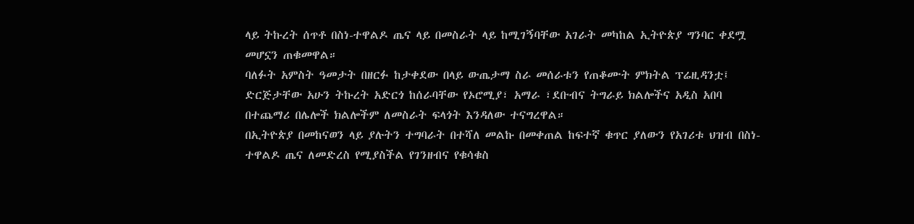ላይ ትኩረት ሰጥቶ በስነ-ተዋልዶ ጤና ላይ በመስራት ላይ ከሚገኝባቸው አገራት መካከል ኢትዮጵያ ግንባር ቀደሟ መሆኗን ጠቁመዋል።
ባለፉት አምስት ዓመታት በዘርፉ ከታቀደው በላይ ውጤታማ ስራ መሰራቱን የጠቆሙት ምክትል ፕሬዚዳንቷ፤ ድርጅታቸው አሁን ትኩረት አድርጎ ከሰራባቸው የኦሮሚያ፣ አማራ ፣ደቡብና ትግራይ ክልሎችና አዲስ አበባ በተጨማሪ በሌሎች ክልሎችም ለመስራት ፍላጎት እንዳለው ተናግረዋል።
በኢትዮጵያ በመከናወን ላይ ያሉትን ተግባራት በተሻለ መልኩ በመቀጠል ከፍተኛ ቁጥር ያለውን የአገሪቱ ህዝብ በስነ-ተዋልዶ ጤና ለመድረስ የሚያስችል የገንዘብና የቁሳቁስ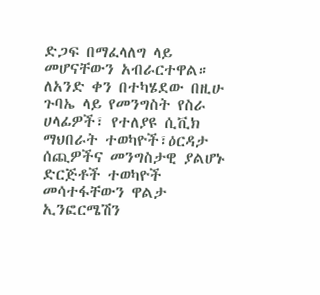ድጋፍ በማፈላለግ ላይ መሆናቸውን አብራርተዋል።
ለአንድ ቀን በተካሄደው በዚሁ ጉባኤ ላይ የመንግስት የስራ ሀላፊዎች፣ የተለያዩ ሲቪክ ማህበራት ተወካዮች፣ዕርዳታ ሰጪዎችና መንግስታዊ ያልሆኑ ድርጅቶች ተወካዮች መሳተፋቸውን ዋልታ ኢንፎርሜሽን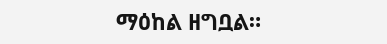ማዕከል ዘግቧል።